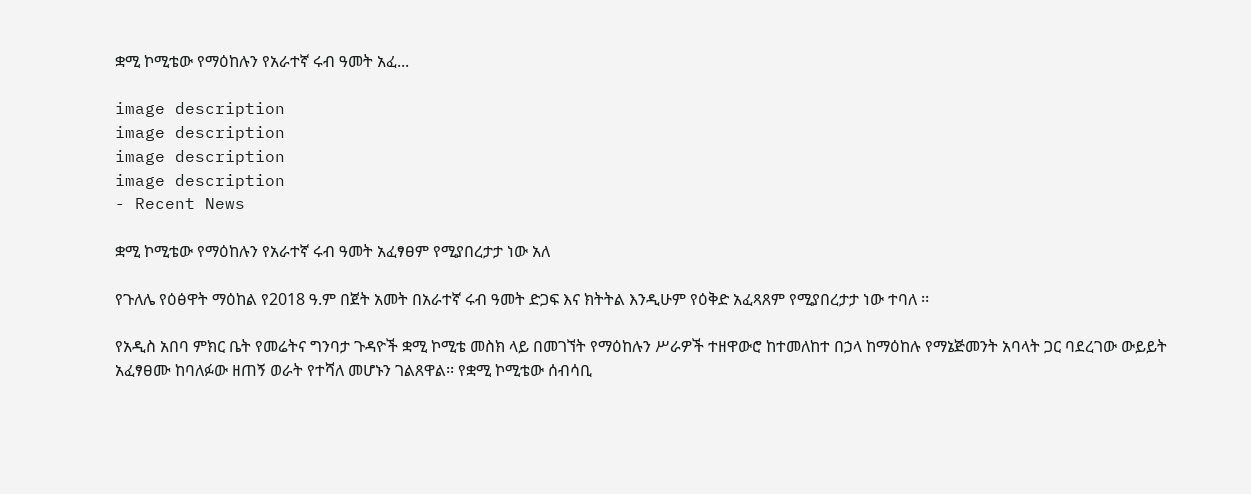ቋሚ ኮሚቴው የማዕከሉን የአራተኛ ሩብ ዓመት አፈ...

image description
image description
image description
image description
- Recent News

ቋሚ ኮሚቴው የማዕከሉን የአራተኛ ሩብ ዓመት አፈፃፀም የሚያበረታታ ነው አለ

የጉለሌ የዕፅዋት ማዕከል የ2018 ዓ.ም በጀት አመት በአራተኛ ሩብ ዓመት ድጋፍ እና ክትትል እንዲሁም የዕቅድ አፈጻጸም የሚያበረታታ ነው ተባለ ፡፡

የአዲስ አበባ ምክር ቤት የመሬትና ግንባታ ጉዳዮች ቋሚ ኮሚቴ መስክ ላይ በመገኘት የማዕከሉን ሥራዎች ተዘዋውሮ ከተመለከተ በኃላ ከማዕከሉ የማኔጅመንት አባላት ጋር ባደረገው ውይይት አፈፃፀሙ ከባለፉው ዘጠኝ ወራት የተሻለ መሆኑን ገልጸዋል፡፡ የቋሚ ኮሚቴው ሰብሳቢ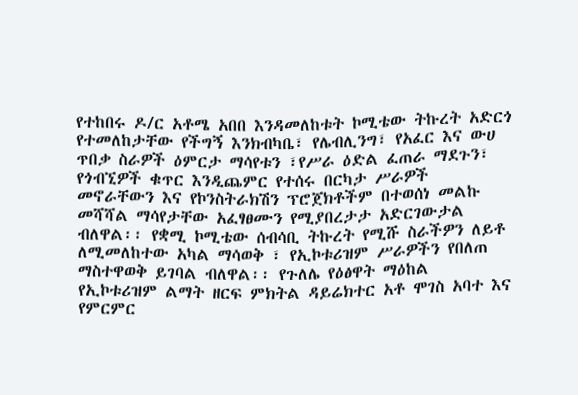የተከበሩ ዶ/ር አቶሜ አበበ እንዳመለከቱት ኮሚቴው ትኩረት አድርጎ የተመለከታቸው የችግኝ እንክብካቤ፣ የሌብሊንግ፣ የአፈር እና ውሀ ጥበቃ ስራዎች ዕምርታ ማሳየቱን ፣የሥራ ዕድል ፈጠራ ማደጉን፣ የጎብኚዎች ቁጥር እንዲጨምር የተሰሩ በርካታ ሥራዎች መኖራቸውን እና የኮንስትራክሽን ፕሮጀክቶችም በተወሰነ መልኩ መሻሻል ማሳየታቸው አፈፃፀሙን የሚያበረታታ አድርገውታል ብለዋል፡፡ የቋሚ ኮሚቴው ሰብሳቢ ትኩረት የሚሹ ስራችዎን ለይቶ ለሚመለከተው አካል ማሳወቅ ፣ የኢኮቱሪዝም ሥራዎችን የበለጠ ማስተዋወቅ ይገባል ብለዋል፡፡ የጉለሌ የዕፅዋት ማዕከል የኢኮቱሪዝም ልማት ዘርፍ ምክትል ዳይሬክተር አቶ ሞገስ አባተ እና የምርምር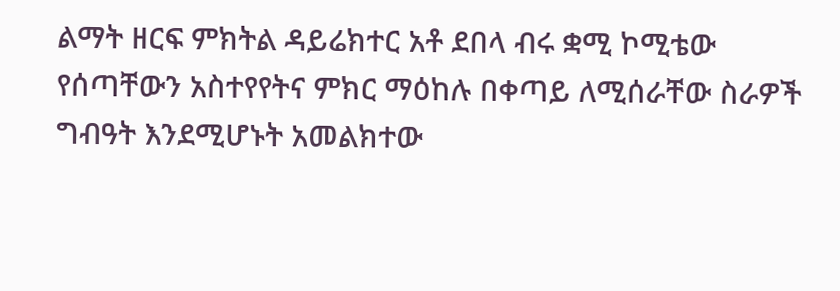ልማት ዘርፍ ምክትል ዳይሬክተር አቶ ደበላ ብሩ ቋሚ ኮሚቴው የሰጣቸውን አስተየየትና ምክር ማዕከሉ በቀጣይ ለሚሰራቸው ስራዎች ግብዓት እንደሚሆኑት አመልክተው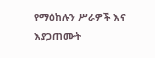የማዕከሉን ሥራዎች እና እያጋጠሙት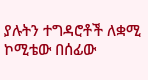ያሉትን ተግዳሮቶች ለቋሚ ኮሚቴው በሰፊው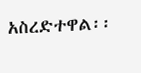አስረድተዋል፡፡